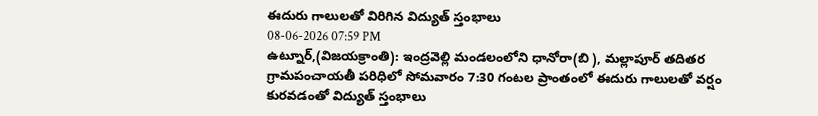ఈదురు గాలులతో విరిగిన విద్యుత్ స్తంభాలు
08-06-2026 07:59 PM
ఉట్నూర్,(విజయక్రాంతి): ఇంద్రవెల్లి మండలంలోని ధానోరా(బి ), మల్లాపూర్ తదితర గ్రామపంచాయతీ పరిధిలో సోమవారం 7:30 గంటల ప్రాంతంలో ఈదురు గాలులతో వర్షం కురవడంతో విద్యుత్ స్తంభాలు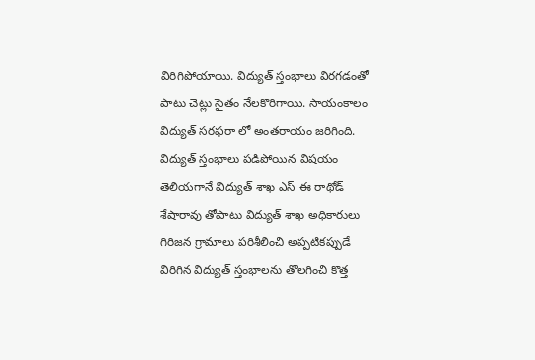విరిగిపోయాయి. విద్యుత్ స్తంభాలు విరగడంతో పాటు చెట్లు సైతం నేలకొరిగాయి. సాయంకాలం విద్యుత్ సరఫరా లో అంతరాయం జరిగింది. విద్యుత్ స్తంభాలు పడిపోయిన విషయం తెలియగానే విద్యుత్ శాఖ ఎస్ ఈ రాథోడ్ శేషారావు తోపాటు విద్యుత్ శాఖ అధికారులు గిరిజన గ్రామాలు పరిశీలించి అప్పటికప్పుడే విరిగిన విద్యుత్ స్తంభాలను తొలగించి కొత్త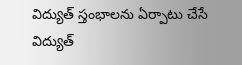విద్యుత్ స్తంభాలను ఏర్పాటు చేసే విద్యుత్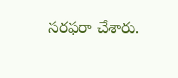సరఫరా చేశారు.